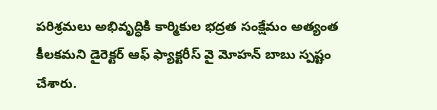పరిశ్రమలు అభివృద్ధికి కార్మికుల భద్రత సంక్షేమం అత్యంత కీలకమని డైరెక్టర్ ఆఫ్ ఫ్యాక్టరీస్ వై మోహన్ బాబు స్పష్టం చేశారు.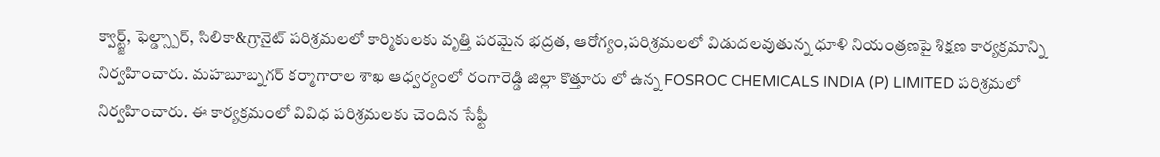క్వార్ట్జ్, ఫెల్డ్స్పార్, సిలికా&గ్రానైట్ పరిశ్రమలలో కార్మికులకు వృత్తి పరమైన భద్రత, ఆరోగ్యం,పరిశ్రమలలో విడుదలవుతున్న ధూళి నియంత్రణపై శిక్షణ కార్యక్రమాన్ని నిర్వహించారు. మహబూబ్నగర్ కర్మాగారాల శాఖ ఆధ్వర్యంలో రంగారెడ్డి జిల్లా కొత్తూరు లో ఉన్న FOSROC CHEMICALS INDIA (P) LIMITED పరిశ్రమలో నిర్వహించారు. ఈ కార్యక్రమంలో వివిధ పరిశ్రమలకు చెందిన సేఫ్టీ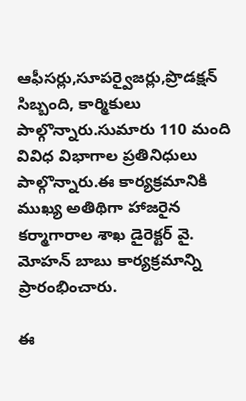ఆఫీసర్లు,సూపర్వైజర్లు,ప్రొడక్షన్ సిబ్బంది, కార్మికులు పాల్గొన్నారు.సుమారు 110 మంది వివిధ విభాగాల ప్రతినిధులు పాల్గొన్నారు.ఈ కార్యక్రమానికి ముఖ్య అతిథిగా హాజరైన కర్మాగారాల శాఖ డైరెక్టర్ వై. మోహన్ బాబు కార్యక్రమాన్ని ప్రారంభించారు.

ఈ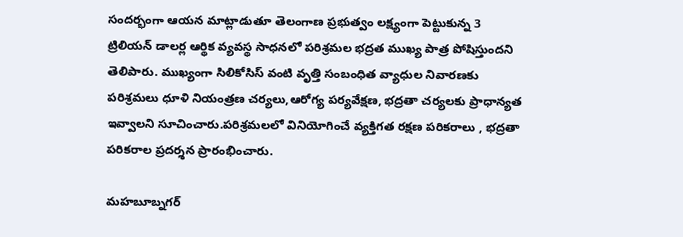సందర్భంగా ఆయన మాట్లాడుతూ తెలంగాణ ప్రభుత్వం లక్ష్యంగా పెట్టుకున్న 3 ట్రిలియన్ డాలర్ల ఆర్థిక వ్యవస్థ సాధనలో పరిశ్రమల భద్రత ముఖ్య పాత్ర పోషిస్తుందని తెలిపారు. ముఖ్యంగా సిలికోసిస్ వంటి వృత్తి సంబంధిత వ్యాధుల నివారణకు పరిశ్రమలు ధూళి నియంత్రణ చర్యలు,ఆరోగ్య పర్యవేక్షణ, భద్రతా చర్యలకు ప్రాధాన్యత ఇవ్వాలని సూచించారు.పరిశ్రమలలో వినియోగించే వ్యక్తిగత రక్షణ పరికరాలు , భద్రతా పరికరాల ప్రదర్శన ప్రారంభించారు.

మహబూబ్నగర్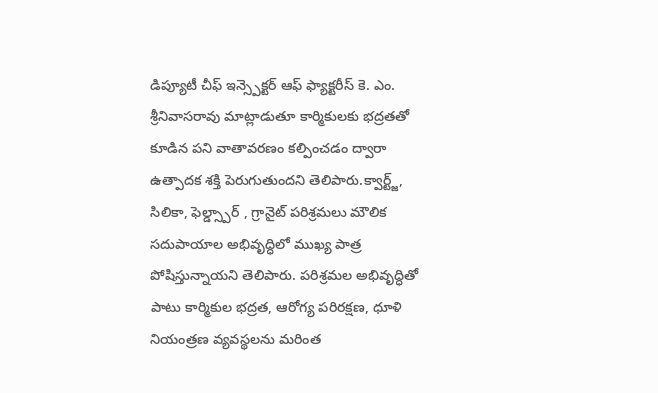డిప్యూటీ చీఫ్ ఇన్స్పెక్టర్ ఆఫ్ ఫ్యాక్టరీస్ కె. ఎం. శ్రీనివాసరావు మాట్లాడుతూ కార్మికులకు భద్రతతో కూడిన పని వాతావరణం కల్పించడం ద్వారా ఉత్పాదక శక్తి పెరుగుతుందని తెలిపారు.క్వార్ట్జ్, సిలికా, ఫెల్డ్స్పార్ , గ్రానైట్ పరిశ్రమలు మౌలిక సదుపాయాల అభివృద్ధిలో ముఖ్య పాత్ర పోషిస్తున్నాయని తెలిపారు. పరిశ్రమల అభివృద్ధితో పాటు కార్మికుల భద్రత, ఆరోగ్య పరిరక్షణ, ధూళి నియంత్రణ వ్యవస్థలను మరింత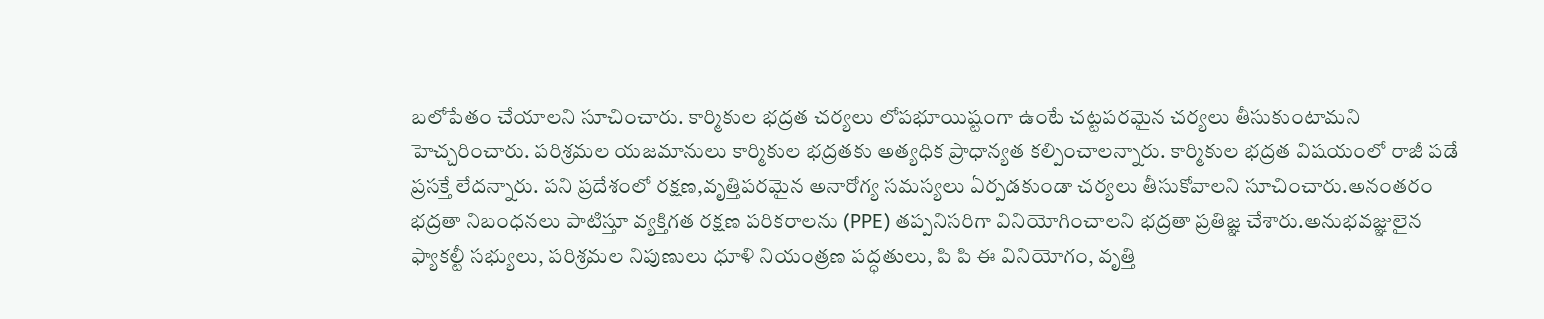బలోపేతం చేయాలని సూచించారు. కార్మికుల భద్రత చర్యలు లోపభూయిష్టంగా ఉంటే చట్టపరమైన చర్యలు తీసుకుంటామని హెచ్చరించారు. పరిశ్రమల యజమానులు కార్మికుల భద్రతకు అత్యధిక ప్రాధాన్యత కల్పించాలన్నారు. కార్మికుల భద్రత విషయంలో రాజీ పడే ప్రసక్తే లేదన్నారు. పని ప్రదేశంలో రక్షణ,వృత్తిపరమైన అనారోగ్య సమస్యలు ఏర్పడకుండా చర్యలు తీసుకోవాలని సూచించారు.అనంతరం భద్రతా నిబంధనలు పాటిస్తూ వ్యక్తిగత రక్షణ పరికరాలను (PPE) తప్పనిసరిగా వినియోగించాలని భద్రతా ప్రతిజ్ఞ చేశారు.అనుభవజ్ఞులైన ఫ్యాకల్టీ సభ్యులు, పరిశ్రమల నిపుణులు ధూళి నియంత్రణ పద్ధతులు, పి పి ఈ వినియోగం, వృత్తి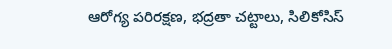ఆరోగ్య పరిరక్షణ, భద్రతా చట్టాలు, సిలికోసిస్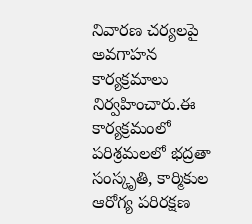నివారణ చర్యలపై అవగాహన కార్యక్రమాలు నిర్వహించారు.ఈ కార్యక్రమంలో పరిశ్రమలలో భద్రతా సంస్కృతి, కార్మికుల ఆరోగ్య పరిరక్షణ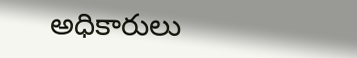అధికారులు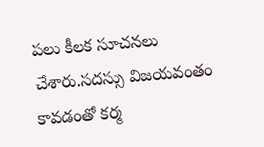పలు కీలక సూచనలు చేశారు.సదస్సు విజయవంతం కావడంతో కర్మ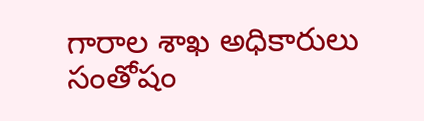గారాల శాఖ అధికారులు సంతోషం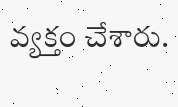వ్యక్తం చేశారు.